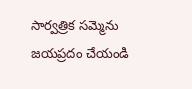సార్వత్రిక సమ్మెను జయప్రదం చేయండి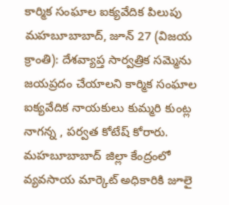కార్మిక సంఘాల ఐక్యవేదిక పిలుపు
మహబూబాబాద్, జూన్ 27 (విజయ క్రాంతి): దేశవ్యాప్త సార్వత్రిక సమ్మెను జయప్రదం చేయాలని కార్మిక సంఘాల ఐక్యవేదిక నాయకులు కుమ్మరి కుంట్ల నాగన్న , పర్వత కోటేష్ కోరారు. మహబూబాబాద్ జిల్లా కేంద్రంలో వ్యవసాయ మార్కెట్ అధికారికి జూలై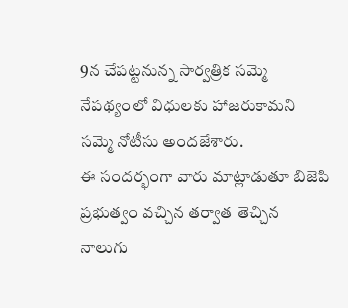9న చేపట్టనున్న సార్వత్రిక సమ్మె నేపథ్యంలో విధులకు హాజరుకామని సమ్మె నోటీసు అందజేశారు.
ఈ సందర్భంగా వారు మాట్లాడుతూ బిజెపి ప్రభుత్వం వచ్చిన తర్వాత తెచ్చిన నాలుగు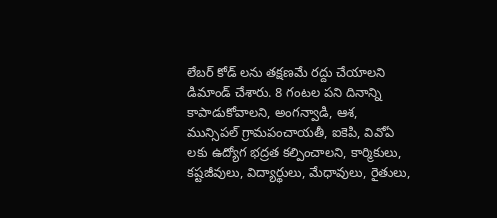లేబర్ కోడ్ లను తక్షణమే రద్దు చేయాలని డిమాండ్ చేశారు. 8 గంటల పని దినాన్ని కాపాడుకోవాలని, అంగన్వాడి, ఆశ, మున్సిపల్ గ్రామపంచాయతీ, ఐకెపి, వివోఏ లకు ఉద్యోగ భద్రత కల్పించాలని, కార్మికులు, కష్టజీవులు, విద్యార్థులు, మేధావులు, రైతులు,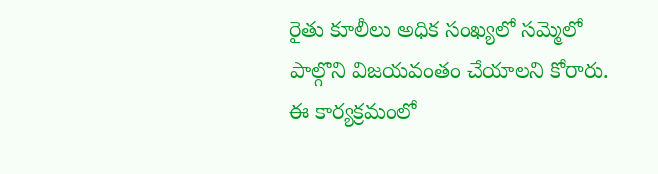రైతు కూలీలు అధిక సంఖ్యలో సమ్మెలో పాల్గొని విజయవంతం చేయాలని కోరారు. ఈ కార్యక్రమంలో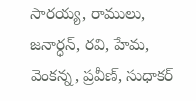సారయ్య, రాములు, జనార్ధన్, రవి, హేమ, వెంకన్న, ప్రవీణ్, సుధాకర్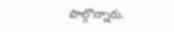పాల్గొన్నారు.